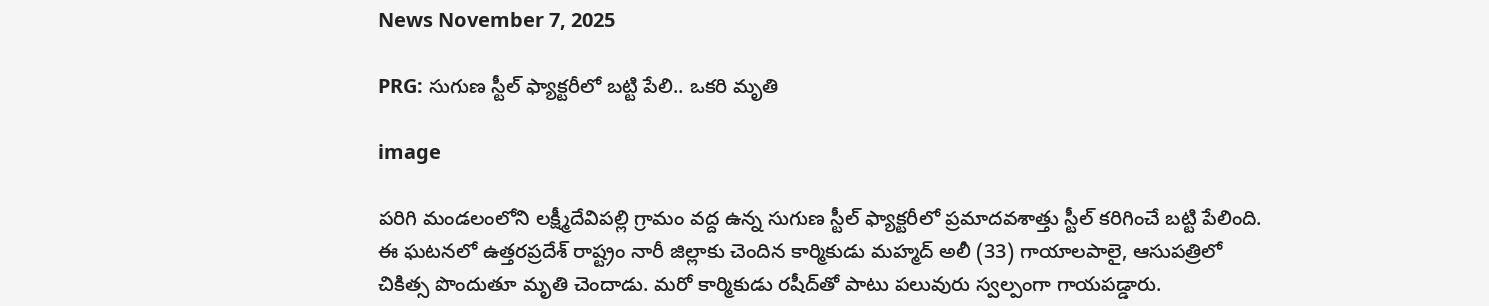News November 7, 2025

PRG: సుగుణ స్టీల్ ఫ్యాక్టరీలో బట్టి పేలి.. ఒకరి మృతి

image

పరిగి మండలంలోని లక్ష్మీదేవిపల్లి గ్రామం వద్ద ఉన్న సుగుణ స్టీల్ ఫ్యాక్టరీలో ప్రమాదవశాత్తు స్టీల్ కరిగించే బట్టి పేలింది. ఈ ఘటనలో ఉత్తరప్రదేశ్ రాష్ట్రం నారీ జిల్లాకు చెందిన కార్మికుడు మహ్మద్ అలీ (33) గాయాలపాలై, ఆసుపత్రిలో చికిత్స పొందుతూ మృతి చెందాడు. మరో కార్మికుడు రషీద్‌తో పాటు పలువురు స్వల్పంగా గాయపడ్డారు.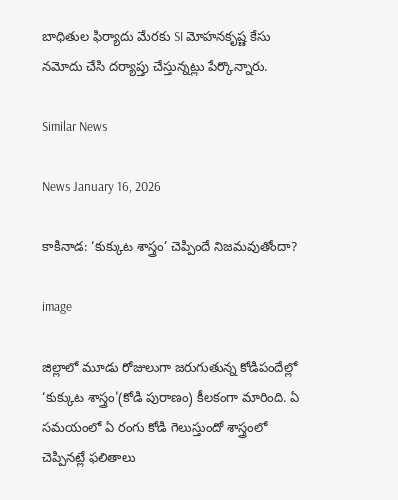బాధితుల ఫిర్యాదు మేరకు SI మోహనకృష్ణ కేసు నమోదు చేసి దర్యాప్తు చేస్తున్నట్లు పేర్కొన్నారు.

Similar News

News January 16, 2026

కాకినాడ: ‘కుక్కుట శాస్త్రం’ చెప్పిందే నిజమవుతోందా?

image

జిల్లాలో మూడు రోజులుగా జరుగుతున్న కోడిపందేల్లో ‘కుక్కుట శాస్త్రం'(కోడి పురాణం) కీలకంగా మారింది. ఏ సమయంలో ఏ రంగు కోడి గెలుస్తుందో శాస్త్రంలో చెప్పినట్లే ఫలితాలు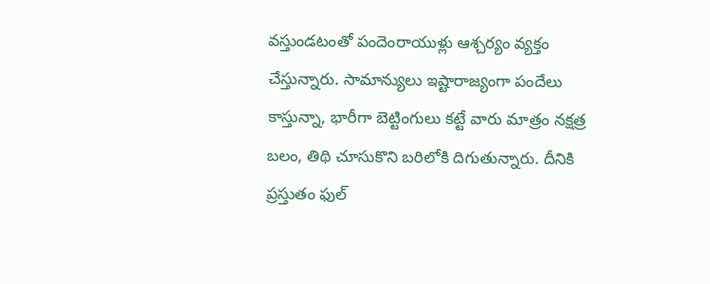వస్తుండటంతో పందెంరాయుళ్లు ఆశ్చర్యం వ్యక్తం చేస్తున్నారు. సామాన్యులు ఇష్టారాజ్యంగా పందేలు కాస్తున్నా, భారీగా బెట్టింగులు కట్టే వారు మాత్రం నక్షత్ర బలం, తిథి చూసుకొని బరిలోకి దిగుతున్నారు. దీనికి ప్రస్తుతం ఫుల్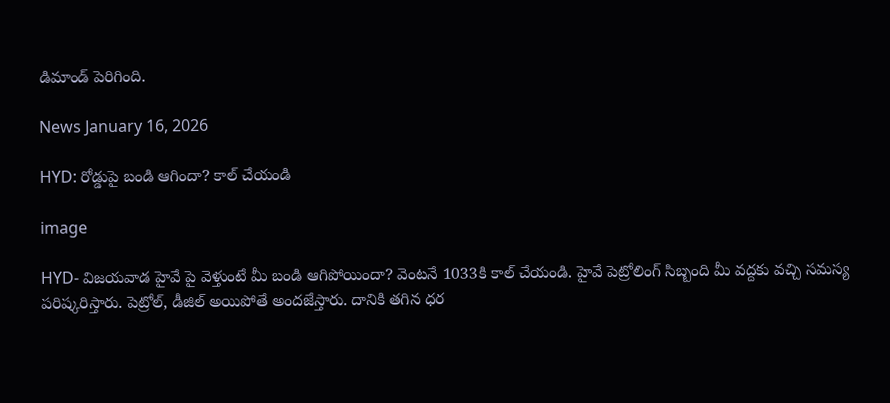డిమాండ్ పెరిగింది.

News January 16, 2026

HYD: రోడ్డుపై బండి ఆగిందా? కాల్ చేయండి

image

HYD- విజయవాడ హైవే పై వెళ్తుంటే మీ బండి ఆగిపోయిందా? వెంటనే 1033కి కాల్ చేయండి. హైవే పెట్రోలింగ్ సిబ్బంది మీ వద్దకు వచ్చి సమస్య పరిష్కరిస్తారు. పెట్రోల్, డీజిల్ అయిపోతే అందజేస్తారు. దానికి తగిన ధర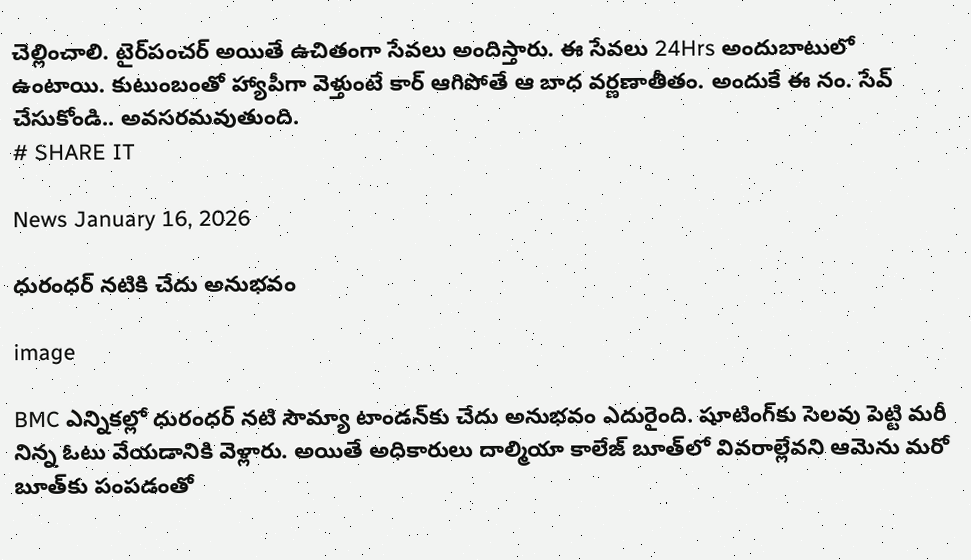చెల్లించాలి. టైర్‌పంచర్ అయితే ఉచితంగా సేవలు అందిస్తారు. ఈ సేవలు 24Hrs అందుబాటులో ఉంటాయి. కుటుంబంతో హ్యాపీగా వెళ్తుంటే కార్ ఆగిపోతే ఆ బాధ వర్ణణాతీతం. అందుకే ఈ నం. సేవ్ చేసుకోండి.. అవసరమవుతుంది.
# SHARE IT

News January 16, 2026

ధురంధర్ నటికి చేదు అనుభవం

image

BMC ఎన్నికల్లో ధురంధర్ నటి సౌమ్యా టాండన్‌కు చేదు అనుభవం ఎదురైంది. షూటింగ్‌కు సెలవు పెట్టి మరీ నిన్న ఓటు వేయడానికి వెళ్లారు. అయితే అధికారులు దాల్మియా కాలేజ్‌ బూత్‌లో వివరాల్లేవని ఆమెను మరో బూత్‌కు పంపడంతో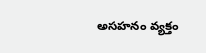అసహనం వ్యక్తం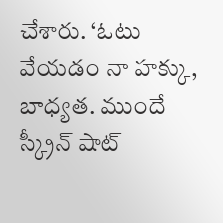చేశారు. ‘ఓటు వేయడం నా హక్కు, బాధ్యత. ముందే స్క్రీన్ షాట్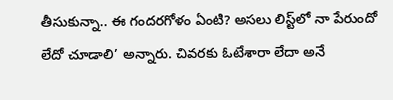తీసుకున్నా.. ఈ గందరగోళం ఏంటి? అసలు లిస్ట్‌లో నా పేరుందో లేదో చూడాలి’ అన్నారు. చివరకు ఓటేశారా లేదా అనే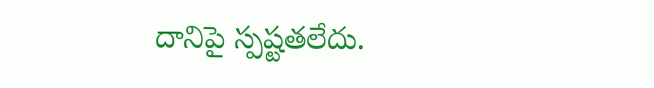దానిపై స్పష్టతలేదు.